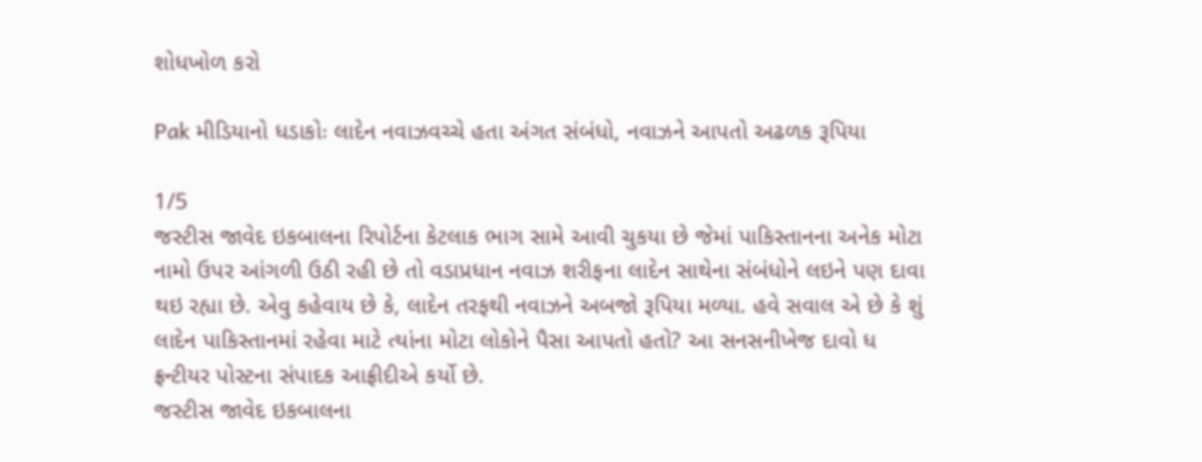શોધખોળ કરો

Pak મીડિયાનો ધડાકોઃ લાદેન નવાઝવચ્ચે હતા અંગત સંબંધો, નવાઝને આપતો અઢળક રૂપિયા

1/5
જસ્ટીસ જાવેદ ઇકબાલના રિપોર્ટના કેટલાક ભાગ સામે આવી ચુકયા છે જેમાં પાકિસ્તાનના અનેક મોટા નામો ઉપર આંગળી ઉઠી રહી છે તો વડાપ્રધાન નવાઝ શરીફના લાદેન સાથેના સંબંધોને લઇને પણ દાવા થઇ રહ્યા છે. એવુ કહેવાય છે કે, લાદેન તરફથી નવાઝને અબજો રૂપિયા મળ્યા. હવે સવાલ એ છે કે શું લાદેન પાકિસ્તાનમાં રહેવા માટે ત્યાંના મોટા લોકોને પૈસા આપતો હતો? આ સનસનીખેજ દાવો ધ ફ્રન્ટીયર પોસ્ટના સંપાદક આફ્રીદીએ કર્યો છે.
જસ્ટીસ જાવેદ ઇકબાલના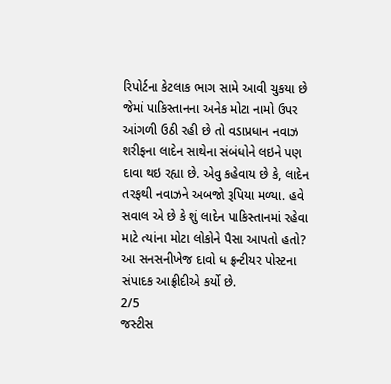રિપોર્ટના કેટલાક ભાગ સામે આવી ચુકયા છે જેમાં પાકિસ્તાનના અનેક મોટા નામો ઉપર આંગળી ઉઠી રહી છે તો વડાપ્રધાન નવાઝ શરીફના લાદેન સાથેના સંબંધોને લઇને પણ દાવા થઇ રહ્યા છે. એવુ કહેવાય છે કે, લાદેન તરફથી નવાઝને અબજો રૂપિયા મળ્યા. હવે સવાલ એ છે કે શું લાદેન પાકિસ્તાનમાં રહેવા માટે ત્યાંના મોટા લોકોને પૈસા આપતો હતો? આ સનસનીખેજ દાવો ધ ફ્રન્ટીયર પોસ્ટના સંપાદક આફ્રીદીએ કર્યો છે.
2/5
જસ્ટીસ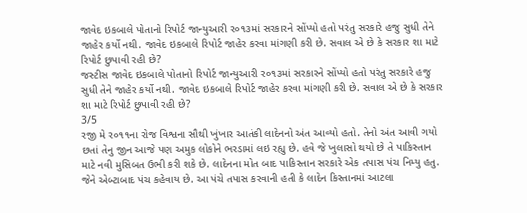જાવેદ ઇકબાલે પોતાનો રિપોર્ટ જાન્યુઆરી ર૦૧૩માં સરકારને સોંપ્યો હતો પરંતુ સરકારે હજુ સુધી તેને જાહેર કર્યો નથી. જાવેદ ઇકબાલે રિપોર્ટ જાહેર કરવા માંગણી કરી છે. સવાલ એ છે કે સરકાર શા માટે રિપોર્ટ છુપાવી રહી છે?
જસ્ટીસ જાવેદ ઇકબાલે પોતાનો રિપોર્ટ જાન્યુઆરી ર૦૧૩માં સરકારને સોંપ્યો હતો પરંતુ સરકારે હજુ સુધી તેને જાહેર કર્યો નથી. જાવેદ ઇકબાલે રિપોર્ટ જાહેર કરવા માંગણી કરી છે. સવાલ એ છે કે સરકાર શા માટે રિપોર્ટ છુપાવી રહી છે?
3/5
રજી મે ર૦૧૧ના રોજ વિશ્વના સૌથી ખુંખાર આતંકી લાદેનનો અંત આવ્યો હતો. તેનો અંત આવી ગયો છતાં તેનુ જીન આજે પણ અમુક લોકોને ભરડામાં લઇ રહ્યુ છે. હવે જે ખુલાસો થયો છે તે પાકિસ્તાન માટે નવી મુસિબત ઉભી કરી શકે છે. લાદેનના મોત બાદ પાકિસ્તાન સરકારે એક તપાસ પંચ નિમ્યુ હતુ. જેને એબ્ટાબાદ પંચ કહેવાય છે. આ પંચે તપાસ કરવાની હતી કે લાદેન કિસ્તાનમાં આટલા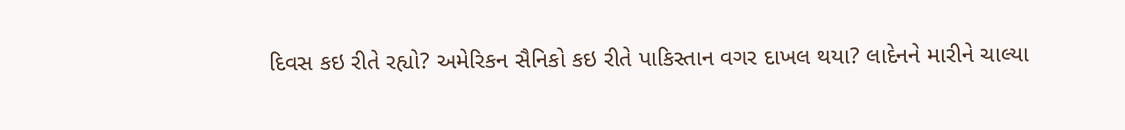દિવસ કઇ રીતે રહ્યો? અમેરિકન સૈનિકો કઇ રીતે પાકિસ્તાન વગર દાખલ થયા? લાદેનને મારીને ચાલ્યા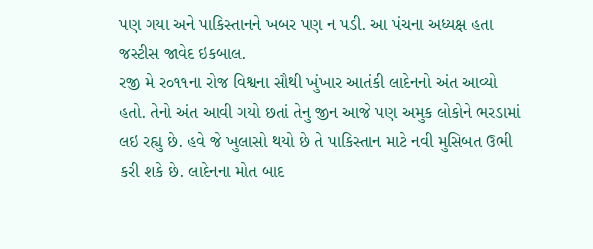પણ ગયા અને પાકિસ્તાનને ખબર પણ ન પડી. આ પંચના અધ્યક્ષ હતા જસ્ટીસ જાવેદ ઇકબાલ.
રજી મે ર૦૧૧ના રોજ વિશ્વના સૌથી ખુંખાર આતંકી લાદેનનો અંત આવ્યો હતો. તેનો અંત આવી ગયો છતાં તેનુ જીન આજે પણ અમુક લોકોને ભરડામાં લઇ રહ્યુ છે. હવે જે ખુલાસો થયો છે તે પાકિસ્તાન માટે નવી મુસિબત ઉભી કરી શકે છે. લાદેનના મોત બાદ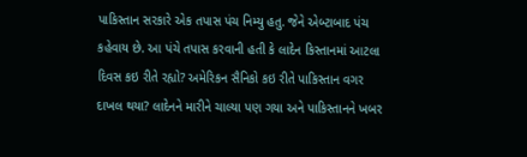પાકિસ્તાન સરકારે એક તપાસ પંચ નિમ્યુ હતુ. જેને એબ્ટાબાદ પંચ કહેવાય છે. આ પંચે તપાસ કરવાની હતી કે લાદેન કિસ્તાનમાં આટલા દિવસ કઇ રીતે રહ્યો? અમેરિકન સૈનિકો કઇ રીતે પાકિસ્તાન વગર દાખલ થયા? લાદેનને મારીને ચાલ્યા પણ ગયા અને પાકિસ્તાનને ખબર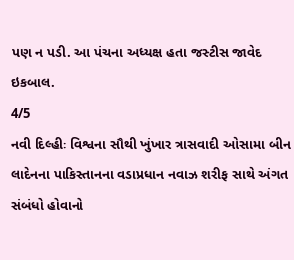પણ ન પડી. આ પંચના અધ્યક્ષ હતા જસ્ટીસ જાવેદ ઇકબાલ.
4/5
નવી દિલ્હીઃ વિશ્વના સૌથી ખુંખાર ત્રાસવાદી ઓસામા બીન લાદેનના પાકિસ્તાનના વડાપ્રધાન નવાઝ શરીફ સાથે અંગત સંબંધો હોવાનો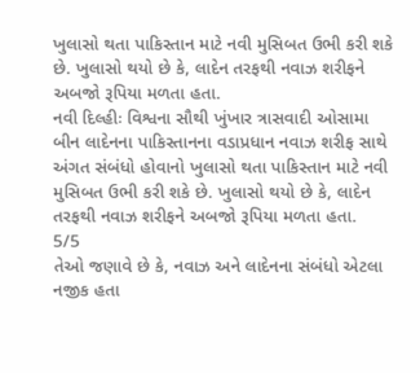ખુલાસો થતા પાકિસ્તાન માટે નવી મુસિબત ઉભી કરી શકે છે. ખુલાસો થયો છે કે, લાદેન તરફથી નવાઝ શરીફને અબજો રૂપિયા મળતા હતા.
નવી દિલ્હીઃ વિશ્વના સૌથી ખુંખાર ત્રાસવાદી ઓસામા બીન લાદેનના પાકિસ્તાનના વડાપ્રધાન નવાઝ શરીફ સાથે અંગત સંબંધો હોવાનો ખુલાસો થતા પાકિસ્તાન માટે નવી મુસિબત ઉભી કરી શકે છે. ખુલાસો થયો છે કે, લાદેન તરફથી નવાઝ શરીફને અબજો રૂપિયા મળતા હતા.
5/5
તેઓ જણાવે છે કે, નવાઝ અને લાદેનના સંબંધો એટલા નજીક હતા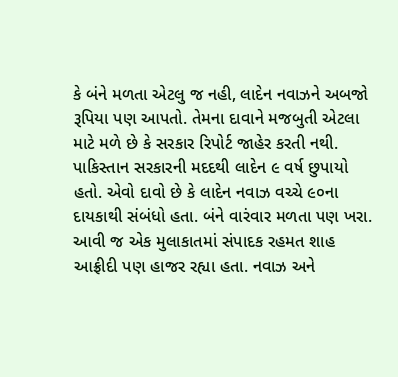કે બંને મળતા એટલુ જ નહી, લાદેન નવાઝને અબજો રૂપિયા પણ આપતો. તેમના દાવાને મજબુતી એટલા માટે મળે છે કે સરકાર રિપોર્ટ જાહેર કરતી નથી. પાકિસ્તાન સરકારની મદદથી લાદેન ૯ વર્ષ છુપાયો હતો. એવો દાવો છે કે લાદેન નવાઝ વચ્ચે ૯૦ના દાયકાથી સંબંધો હતા. બંને વારંવાર મળતા પણ ખરા. આવી જ એક મુલાકાતમાં સંપાદક રહમત શાહ આફ્રીદી પણ હાજર રહ્યા હતા. નવાઝ અને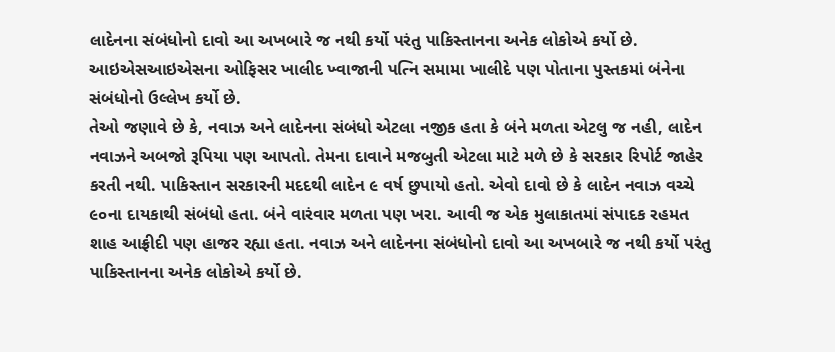લાદેનના સંબંધોનો દાવો આ અખબારે જ નથી કર્યો પરંતુ પાકિસ્તાનના અનેક લોકોએ કર્યો છે. આઇએસઆઇએસના ઓફિસર ખાલીદ ખ્વાજાની પત્નિ સમામા ખાલીદે પણ પોતાના પુસ્તકમાં બંનેના સંબંધોનો ઉલ્લેખ કર્યો છે.
તેઓ જણાવે છે કે, નવાઝ અને લાદેનના સંબંધો એટલા નજીક હતા કે બંને મળતા એટલુ જ નહી, લાદેન નવાઝને અબજો રૂપિયા પણ આપતો. તેમના દાવાને મજબુતી એટલા માટે મળે છે કે સરકાર રિપોર્ટ જાહેર કરતી નથી. પાકિસ્તાન સરકારની મદદથી લાદેન ૯ વર્ષ છુપાયો હતો. એવો દાવો છે કે લાદેન નવાઝ વચ્ચે ૯૦ના દાયકાથી સંબંધો હતા. બંને વારંવાર મળતા પણ ખરા. આવી જ એક મુલાકાતમાં સંપાદક રહમત શાહ આફ્રીદી પણ હાજર રહ્યા હતા. નવાઝ અને લાદેનના સંબંધોનો દાવો આ અખબારે જ નથી કર્યો પરંતુ પાકિસ્તાનના અનેક લોકોએ કર્યો છે.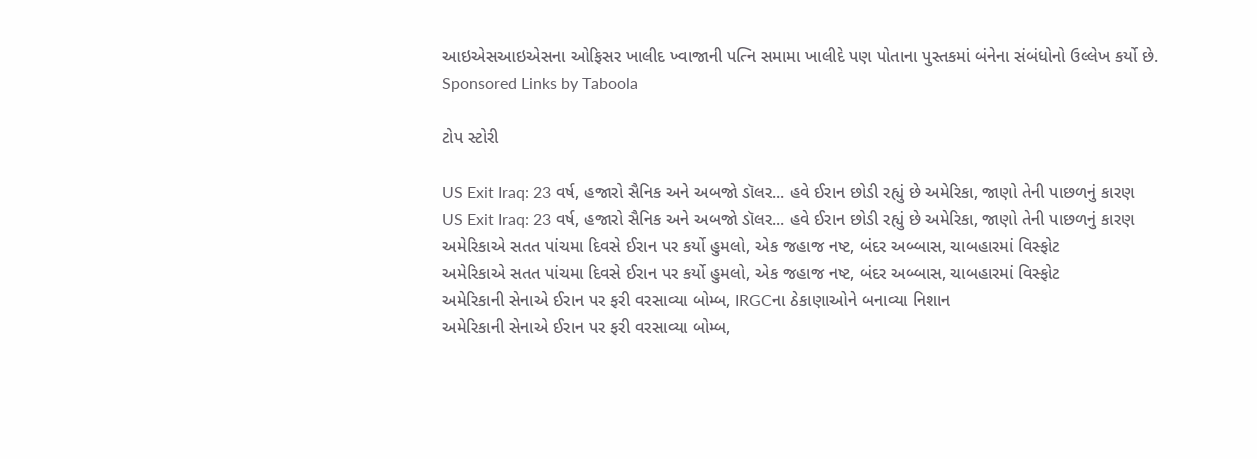આઇએસઆઇએસના ઓફિસર ખાલીદ ખ્વાજાની પત્નિ સમામા ખાલીદે પણ પોતાના પુસ્તકમાં બંનેના સંબંધોનો ઉલ્લેખ કર્યો છે.
Sponsored Links by Taboola

ટોપ સ્ટોરી

US Exit Iraq: 23 વર્ષ, હજારો સૈનિક અને અબજો ડૉલર... હવે ઈરાન છોડી રહ્યું છે અમેરિકા, જાણો તેની પાછળનું કારણ
US Exit Iraq: 23 વર્ષ, હજારો સૈનિક અને અબજો ડૉલર... હવે ઈરાન છોડી રહ્યું છે અમેરિકા, જાણો તેની પાછળનું કારણ
અમેરિકાએ સતત પાંચમા દિવસે ઈરાન પર કર્યો હુમલો, એક જહાજ નષ્ટ, બંદર અબ્બાસ, ચાબહારમાં વિસ્ફોટ
અમેરિકાએ સતત પાંચમા દિવસે ઈરાન પર કર્યો હુમલો, એક જહાજ નષ્ટ, બંદર અબ્બાસ, ચાબહારમાં વિસ્ફોટ
અમેરિકાની સેનાએ ઈરાન પર ફરી વરસાવ્યા બોમ્બ, IRGCના ઠેકાણાઓને બનાવ્યા નિશાન
અમેરિકાની સેનાએ ઈરાન પર ફરી વરસાવ્યા બોમ્બ,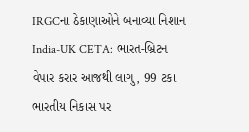IRGCના ઠેકાણાઓને બનાવ્યા નિશાન
India-UK CETA: ભારત-બ્રિટન વેપાર કરાર આજથી લાગુ, 99 ટકા ભારતીય નિકાસ પર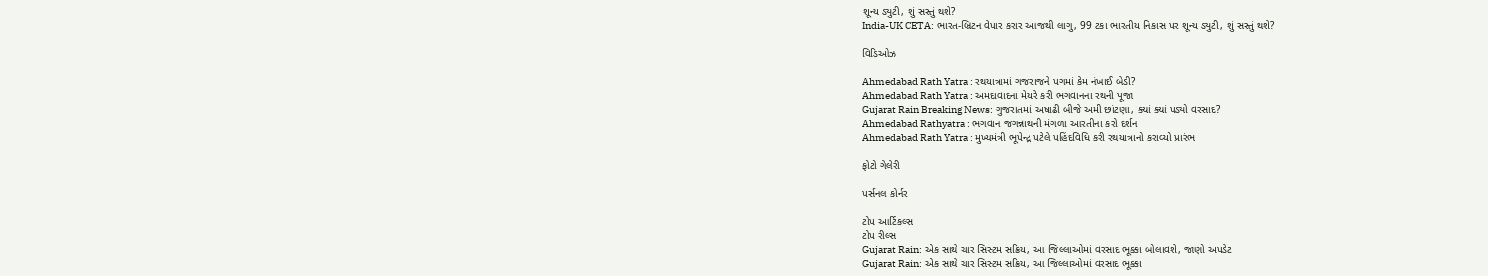શૂન્ય ડ્યુટી, શું સસ્તું થશે?
India-UK CETA: ભારત-બ્રિટન વેપાર કરાર આજથી લાગુ, 99 ટકા ભારતીય નિકાસ પર શૂન્ય ડ્યુટી, શું સસ્તું થશે?

વિડિઓઝ

Ahmedabad Rath Yatra : રથયાત્રામાં ગજરાજને પગમાં કેમ નંખાઈ બેડી?
Ahmedabad Rath Yatra : અમદાવાદના મેયરે કરી ભગવાનના રથની પૂજા
Gujarat Rain Breaking News: ગુજરાતમાં અષાઢી બીજે અમી છાંટણા, ક્યાં ક્યાં પડ્યો વરસાદ?
Ahmedabad Rathyatra : ભગવાન જગન્નાથની મંગળા આરતીના કરો દર્શન
Ahmedabad Rath Yatra : મુખ્યમંત્રી ભૂપેન્દ્ર પટેલે પહિંદવિધિ કરી રથયાત્રાનો કરાવ્યો પ્રારંભ

ફોટો ગેલેરી

પર્સનલ કોર્નર

ટોપ આર્ટિકલ્સ
ટોપ રીલ્સ
Gujarat Rain: એક સાથે ચાર સિસ્ટમ સક્રિય, આ જિલ્લાઓમાં વરસાદ ભૂક્કા બોલાવશે, જાણો અપડેટ
Gujarat Rain: એક સાથે ચાર સિસ્ટમ સક્રિય, આ જિલ્લાઓમાં વરસાદ ભૂક્કા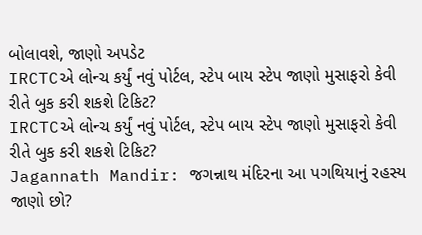બોલાવશે, જાણો અપડેટ
IRCTCએ લોન્ચ કર્યું નવું પોર્ટલ, સ્ટેપ બાય સ્ટેપ જાણો મુસાફરો કેવી રીતે બુક કરી શકશે ટિકિટ?
IRCTCએ લોન્ચ કર્યું નવું પોર્ટલ, સ્ટેપ બાય સ્ટેપ જાણો મુસાફરો કેવી રીતે બુક કરી શકશે ટિકિટ?
Jagannath Mandir: જગન્નાથ મંદિરના આ પગથિયાનું રહસ્ય જાણો છો?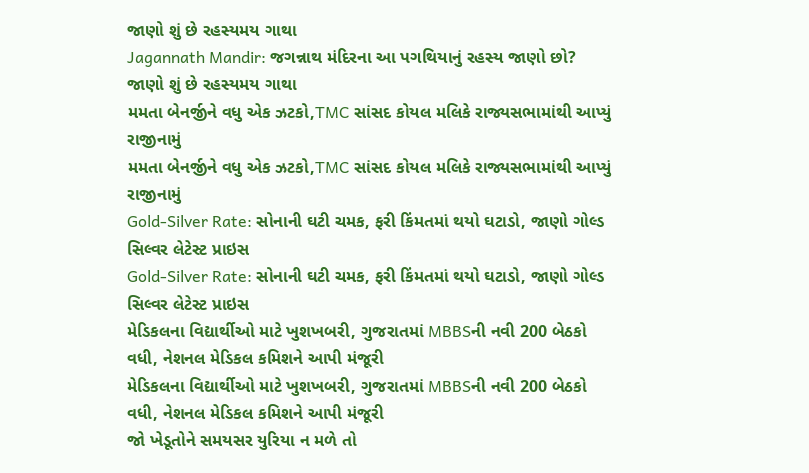જાણો શું છે રહસ્યમય ગાથા
Jagannath Mandir: જગન્નાથ મંદિરના આ પગથિયાનું રહસ્ય જાણો છો? જાણો શું છે રહસ્યમય ગાથા
મમતા બેનર્જીને વધુ એક ઝટકો,TMC સાંસદ કોયલ મલિકે રાજ્યસભામાંથી આપ્યું રાજીનામું
મમતા બેનર્જીને વધુ એક ઝટકો,TMC સાંસદ કોયલ મલિકે રાજ્યસભામાંથી આપ્યું રાજીનામું
Gold-Silver Rate: સોનાની ઘટી ચમક, ફરી કિંમતમાં થયો ઘટાડો, જાણો ગોલ્ડ સિલ્વર લેટેસ્ટ પ્રાઇસ
Gold-Silver Rate: સોનાની ઘટી ચમક, ફરી કિંમતમાં થયો ઘટાડો, જાણો ગોલ્ડ સિલ્વર લેટેસ્ટ પ્રાઇસ
મેડિકલના વિદ્યાર્થીઓ માટે ખુશખબરી, ગુજરાતમાં MBBSની નવી 200 બેઠકો વધી, નેશનલ મેડિકલ કમિશને આપી મંજૂરી
મેડિકલના વિદ્યાર્થીઓ માટે ખુશખબરી, ગુજરાતમાં MBBSની નવી 200 બેઠકો વધી, નેશનલ મેડિકલ કમિશને આપી મંજૂરી
જો ખેડૂતોને સમયસર યુરિયા ન મળે તો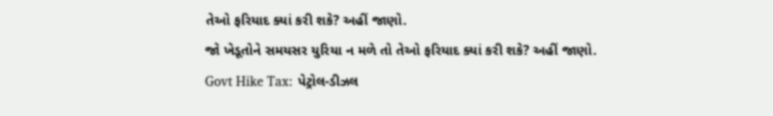તેઓ ફરિયાદ ક્યાં કરી શકે? અહીં જાણો.
જો ખેડૂતોને સમયસર યુરિયા ન મળે તો તેઓ ફરિયાદ ક્યાં કરી શકે? અહીં જાણો.
Govt Hike Tax: પેટ્રોલ-ડીઝલ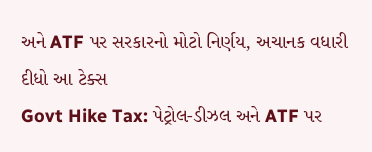અને ATF પર સરકારનો મોટો નિર્ણય, અચાનક વધારી દીધો આ ટેક્સ
Govt Hike Tax: પેટ્રોલ-ડીઝલ અને ATF પર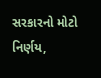સરકારનો મોટો નિર્ણય,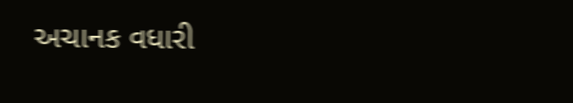અચાનક વધારી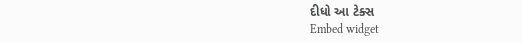દીધો આ ટેક્સ
Embed widget